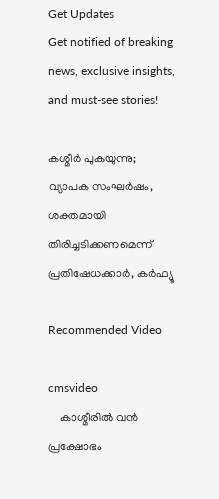Get Updates
Get notified of breaking news, exclusive insights, and must-see stories!

കശ്മീർ പുകയുന്നു; വ്യാപക സംഘർഷം, ശക്തമായി തിരിച്ചടിക്കണമെന്ന് പ്രതിഷേധക്കാർ, കർഫ്യൂ

Recommended Video

cmsvideo
    കാശ്മീരിൽ വൻ പ്രക്ഷോഭം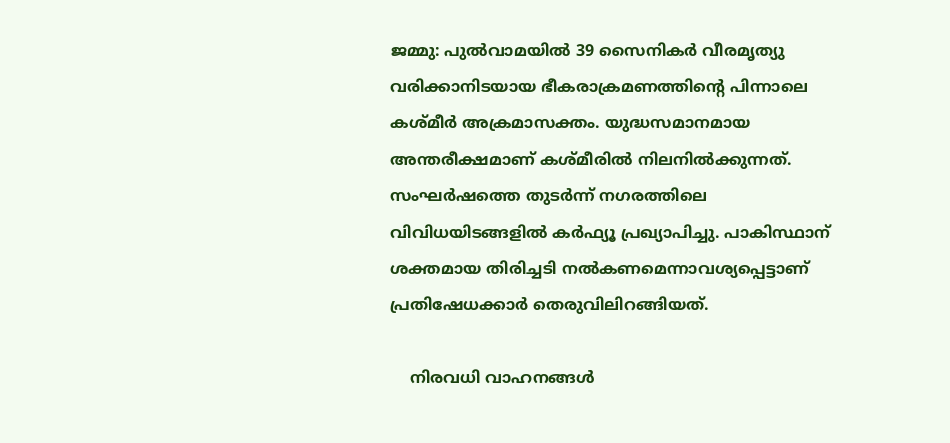ജമ്മു: പുൽവാമയിൽ 39 സൈനികർ വീരമൃത്യു വരിക്കാനിടയായ ഭീകരാക്രമണത്തിന്റെ പിന്നാലെ കശ്മീർ അക്രമാസക്തം. യുദ്ധസമാനമായ അന്തരീക്ഷമാണ് കശ്മീരിൽ നിലനിൽക്കുന്നത്. സംഘർഷത്തെ തുടർന്ന് നഗരത്തിലെ വിവിധയിടങ്ങളിൽ കർഫ്യൂ പ്രഖ്യാപിച്ചു. പാകിസ്ഥാന് ശക്തമായ തിരിച്ചടി നൽകണമെന്നാവശ്യപ്പെട്ടാണ് പ്രതിഷേധക്കാർ തെരുവിലിറങ്ങിയത്.

    നിരവധി വാഹനങ്ങൾ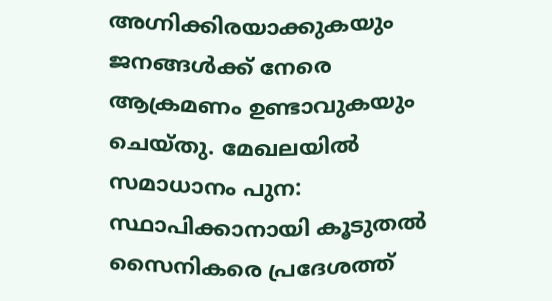അഗ്നിക്കിരയാക്കുകയും ജനങ്ങൾക്ക് നേരെ ആക്രമണം ഉണ്ടാവുകയും ചെയ്തു. മേഖലയിൽ സമാധാനം പുന: സ്ഥാപിക്കാനായി കൂടുതൽ സൈനികരെ പ്രദേശത്ത്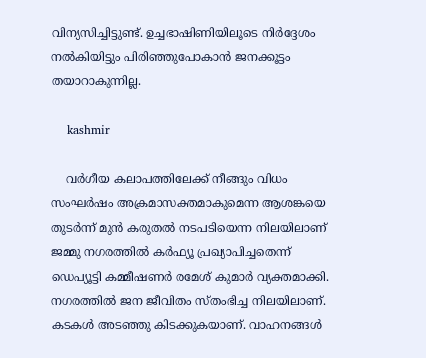വിന്യസിച്ചിട്ടുണ്ട്. ഉച്ചഭാഷിണിയിലൂടെ നിർദ്ദേശം നൽകിയിട്ടും പിരിഞ്ഞുപോകാൻ ജനക്കൂട്ടം തയാറാകുന്നില്ല.

    kashmir

    വർഗീയ കലാപത്തിലേക്ക് നീങ്ങും വിധം സംഘർഷം അക്രമാസക്തമാകുമെന്ന ആശങ്കയെ തുടർന്ന് മുൻ കരുതൽ നടപടിയെന്ന നിലയിലാണ് ജമ്മു നഗരത്തിൽ കർഫ്യൂ പ്രഖ്യാപിച്ചതെന്ന് ഡെപ്യൂട്ടി കമ്മീഷണർ രമേശ് കുമാർ വ്യക്തമാക്കി. നഗരത്തിൽ ജന ജീവിതം സ്തംഭിച്ച നിലയിലാണ്. കടകൾ അടഞ്ഞു കിടക്കുകയാണ്. വാഹനങ്ങൾ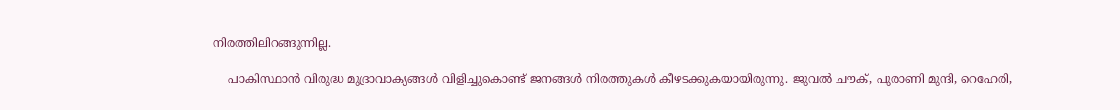നിരത്തിലിറങ്ങുന്നില്ല.

    പാകിസ്ഥാൻ വിരുദ്ധ മുദ്രാവാക്യങ്ങൾ വിളിച്ചുകൊണ്ട് ജനങ്ങൾ നിരത്തുകൾ കീഴടക്കുകയായിരുന്നു. ജുവൽ ചൗക്, പുരാണി മുന്ദി, റെഹേരി,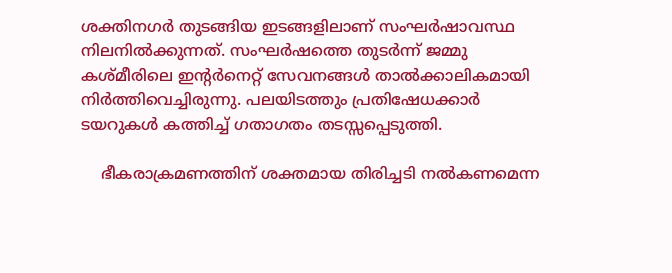ശക്തിനഗർ തുടങ്ങിയ ഇടങ്ങളിലാണ് സംഘർഷാവസ്ഥ നിലനിൽക്കുന്നത്. സംഘർ‌ഷത്തെ തുടർന്ന് ജമ്മു കശ്മീരിലെ ഇന്റർനെറ്റ് സേവനങ്ങൾ താൽക്കാലികമായി നിർത്തിവെച്ചിരുന്നു. പലയിടത്തും പ്രതിഷേധക്കാർ ടയറുകൾ കത്തിച്ച് ഗതാഗതം തടസ്സപ്പെടുത്തി.

    ഭീകരാക്രമണത്തിന് ശക്തമായ തിരിച്ചടി നൽകണമെന്ന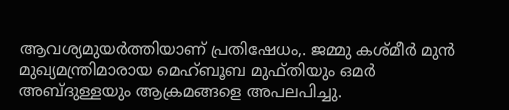ആവശ്യമുയർത്തിയാണ് പ്രതിഷേധം,. ജമ്മു കശ്മീർ മുൻ മുഖ്യമന്ത്രിമാരായ മെഹ്ബൂബ മുഫ്തിയും ഒമർ അബ്ദുള്ളയും ആക്രമങ്ങളെ അപലപിച്ചു.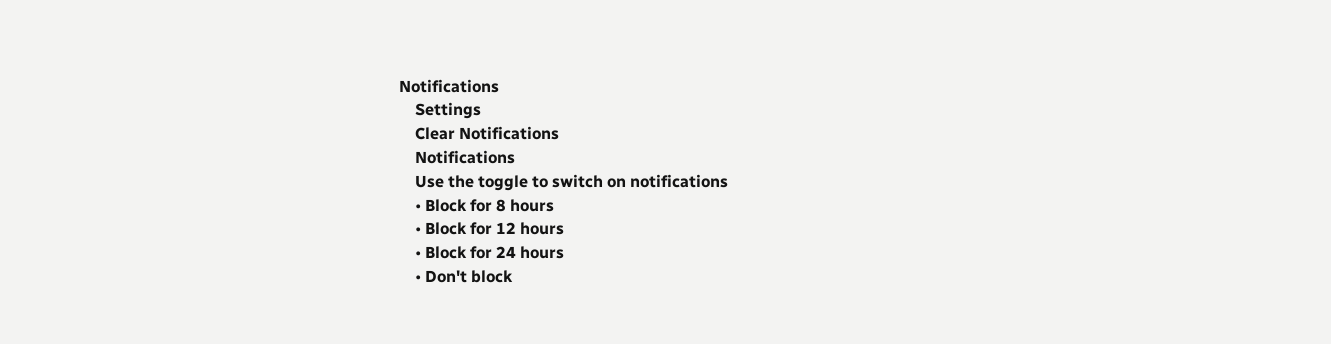Notifications
    Settings
    Clear Notifications
    Notifications
    Use the toggle to switch on notifications
    • Block for 8 hours
    • Block for 12 hours
    • Block for 24 hours
    • Don't block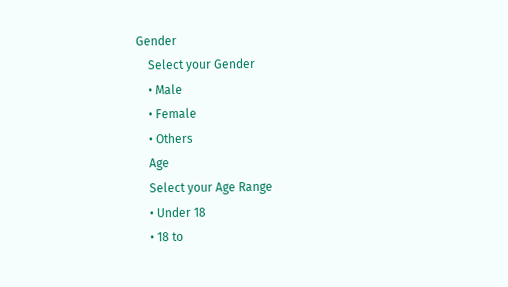Gender
    Select your Gender
    • Male
    • Female
    • Others
    Age
    Select your Age Range
    • Under 18
    • 18 to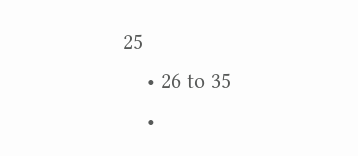25
    • 26 to 35
    •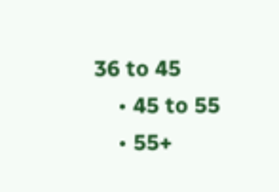36 to 45
    • 45 to 55
    • 55+